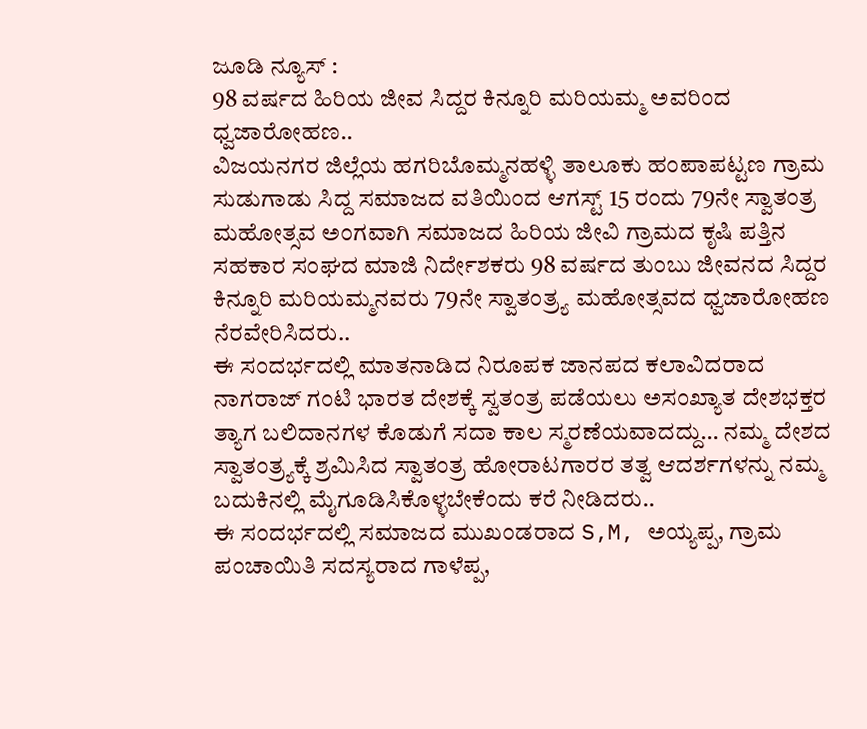ಜೂಡಿ ನ್ಯೂಸ್ :
98 ವರ್ಷದ ಹಿರಿಯ ಜೀವ ಸಿದ್ದರ ಕಿನ್ನೂರಿ ಮರಿಯಮ್ಮ ಅವರಿಂದ ಧ್ವಜಾರೋಹಣ..
ವಿಜಯನಗರ ಜಿಲ್ಲೆಯ ಹಗರಿಬೊಮ್ಮನಹಳ್ಳಿ ತಾಲೂಕು ಹಂಪಾಪಟ್ಟಣ ಗ್ರಾಮ ಸುಡುಗಾಡು ಸಿದ್ದ ಸಮಾಜದ ವತಿಯಿಂದ ಆಗಸ್ಟ್ 15 ರಂದು 79ನೇ ಸ್ವಾತಂತ್ರ ಮಹೋತ್ಸವ ಅಂಗವಾಗಿ ಸಮಾಜದ ಹಿರಿಯ ಜೀವಿ ಗ್ರಾಮದ ಕೃಷಿ ಪತ್ತಿನ ಸಹಕಾರ ಸಂಘದ ಮಾಜಿ ನಿರ್ದೇಶಕರು 98 ವರ್ಷದ ತುಂಬು ಜೀವನದ ಸಿದ್ದರ ಕಿನ್ನೂರಿ ಮರಿಯಮ್ಮನವರು 79ನೇ ಸ್ವಾತಂತ್ರ್ಯ ಮಹೋತ್ಸವದ ಧ್ವಜಾರೋಹಣ ನೆರವೇರಿಸಿದರು..
ಈ ಸಂದರ್ಭದಲ್ಲಿ ಮಾತನಾಡಿದ ನಿರೂಪಕ ಜಾನಪದ ಕಲಾವಿದರಾದ ನಾಗರಾಜ್ ಗಂಟಿ ಭಾರತ ದೇಶಕ್ಕೆ ಸ್ವತಂತ್ರ ಪಡೆಯಲು ಅಸಂಖ್ಯಾತ ದೇಶಭಕ್ತರ ತ್ಯಾಗ ಬಲಿದಾನಗಳ ಕೊಡುಗೆ ಸದಾ ಕಾಲ ಸ್ಮರಣೆಯವಾದದ್ದು… ನಮ್ಮ ದೇಶದ ಸ್ವಾತಂತ್ರ್ಯಕ್ಕೆ ಶ್ರಮಿಸಿದ ಸ್ವಾತಂತ್ರ ಹೋರಾಟಗಾರರ ತತ್ವ ಆದರ್ಶಗಳನ್ನು ನಮ್ಮ ಬದುಕಿನಲ್ಲಿ ಮೈಗೂಡಿಸಿಕೊಳ್ಳಬೇಕೆಂದು ಕರೆ ನೀಡಿದರು..
ಈ ಸಂದರ್ಭದಲ್ಲಿ ಸಮಾಜದ ಮುಖಂಡರಾದ S,M, ಅಯ್ಯಪ್ಪ, ಗ್ರಾಮ ಪಂಚಾಯಿತಿ ಸದಸ್ಯರಾದ ಗಾಳೆಪ್ಪ,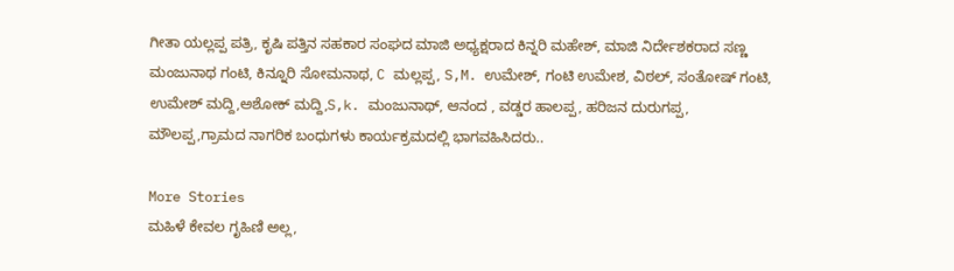ಗೀತಾ ಯಲ್ಲಪ್ಪ ಪತ್ರಿ, ಕೃಷಿ ಪತ್ತಿನ ಸಹಕಾರ ಸಂಘದ ಮಾಜಿ ಅಧ್ಯಕ್ಷರಾದ ಕಿನ್ನರಿ ಮಹೇಶ್, ಮಾಜಿ ನಿರ್ದೇಶಕರಾದ ಸಣ್ಣ ಮಂಜುನಾಥ ಗಂಟಿ, ಕಿನ್ನೂರಿ ಸೋಮನಾಥ, C ಮಲ್ಲಪ್ಪ, S,M. ಉಮೇಶ್, ಗಂಟಿ ಉಮೇಶ, ವಿಠಲ್, ಸಂತೋಷ್ ಗಂಟಿ, ಉಮೇಶ್ ಮದ್ದಿ,ಅಶೋಕ್ ಮದ್ದಿ,S,k. ಮಂಜುನಾಥ್, ಆನಂದ , ವಡ್ಡರ ಹಾಲಪ್ಪ, ಹರಿಜನ ದುರುಗಪ್ಪ, ಮೌಲಪ್ಪ,ಗ್ರಾಮದ ನಾಗರಿಕ ಬಂಧುಗಳು ಕಾರ್ಯಕ್ರಮದಲ್ಲಿ ಭಾಗವಹಿಸಿದರು..

More Stories
ಮಹಿಳೆ ಕೇವಲ ಗೃಹಿಣಿ ಅಲ್ಲ,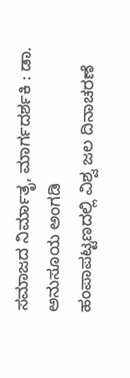ಸಮಾಜದ ನಿರ್ಮಾತೃ, ಮಾರ್ಗದರ್ಶಕಿ : ಡಾ. ಅನುಸೂಯ ಅಂಗಡಿ
ಹಂಪಾಪಟ್ಟಣದಲ್ಲಿ ವಿಶ್ವ ಜಲ ದಿನಾಚರಣೆ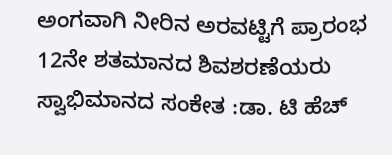ಅಂಗವಾಗಿ ನೀರಿನ ಅರವಟ್ಟಿಗೆ ಪ್ರಾರಂಭ
12ನೇ ಶತಮಾನದ ಶಿವಶರಣೆಯರು ಸ್ವಾಭಿಮಾನದ ಸಂಕೇತ :ಡಾ. ಟಿ ಹೆಚ್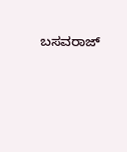ಬಸವರಾಜ್